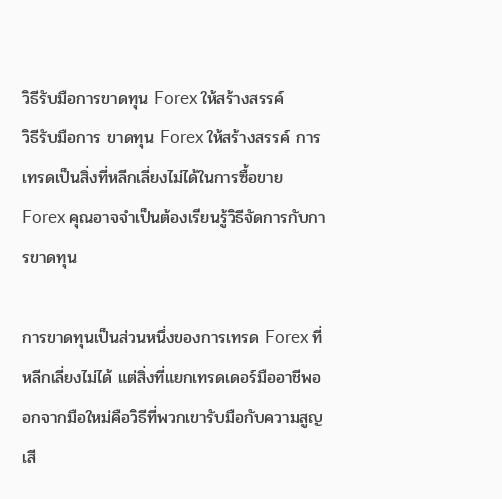วิธีรับมือการขาดทุน Forex ให้สร้างสรรค์
วิธีรับมือการ ขาดทุน Forex ให้สร้างสรรค์ การเทรดเป็นสิ่งที่หลีกเลี่ยงไม่ได้ในการซื้อขาย Forex คุณอาจจำเป็นต้องเรียนรู้วิธีจัดการกับการขาดทุน

การขาดทุนเป็นส่วนหนึ่งของการเทรด Forex ที่หลีกเลี่ยงไม่ได้ แต่สิ่งที่แยกเทรดเดอร์มืออาชีพออกจากมือใหม่คือวิธีที่พวกเขารับมือกับความสูญเสี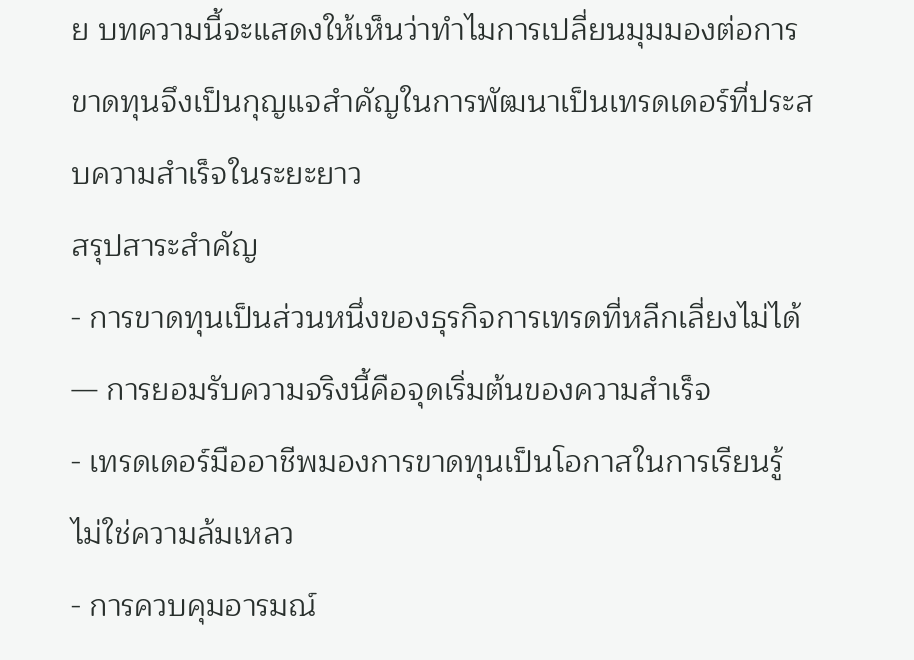ย บทความนี้จะแสดงให้เห็นว่าทำไมการเปลี่ยนมุมมองต่อการขาดทุนจึงเป็นกุญแจสำคัญในการพัฒนาเป็นเทรดเดอร์ที่ประสบความสำเร็จในระยะยาว
สรุปสาระสำคัญ
- การขาดทุนเป็นส่วนหนึ่งของธุรกิจการเทรดที่หลีกเลี่ยงไม่ได้ — การยอมรับความจริงนี้คือจุดเริ่มต้นของความสำเร็จ
- เทรดเดอร์มืออาชีพมองการขาดทุนเป็นโอกาสในการเรียนรู้ ไม่ใช่ความล้มเหลว
- การควบคุมอารมณ์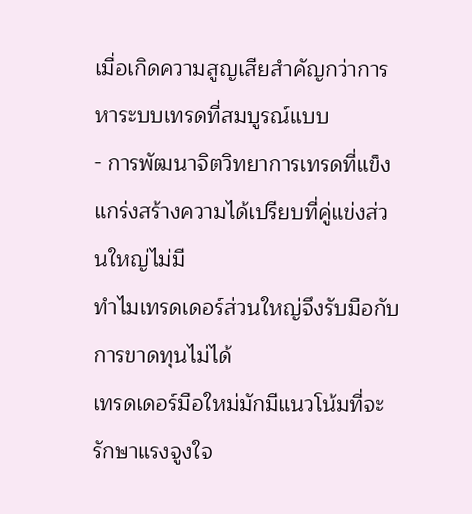เมื่อเกิดความสูญเสียสำคัญกว่าการหาระบบเทรดที่สมบูรณ์แบบ
- การพัฒนาจิตวิทยาการเทรดที่แข็งแกร่งสร้างความได้เปรียบที่คู่แข่งส่วนใหญ่ไม่มี
ทำไมเทรดเดอร์ส่วนใหญ่จึงรับมือกับการขาดทุนไม่ได้
เทรดเดอร์มือใหม่มักมีแนวโน้มที่จะรักษาแรงจูงใจ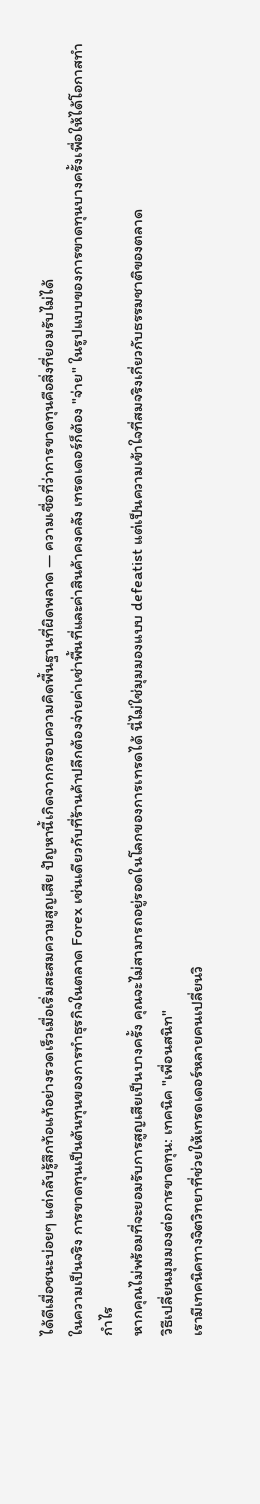ได้ดีเมื่อชนะบ่อยๆ แต่กลับรู้สึกท้อแท้อย่างรวดเร็วเมื่อเริ่มสะสมความสูญเสีย ปัญหานี้เกิดจากกรอบความคิดพื้นฐานที่ผิดพลาด — ความเชื่อที่ว่าการขาดทุนคือสิ่งที่ยอมรับไม่ได้
ในความเป็นจริง การขาดทุนเป็นต้นทุนของการทำธุรกิจในตลาด Forex เช่นเดียวกับที่ร้านค้าปลีกต้องจ่ายค่าเช่าพื้นที่และค่าสินค้าคงคลัง เทรดเดอร์ก็ต้อง "จ่าย" ในรูปแบบของการขาดทุนบางครั้งเพื่อให้ได้โอกาสทำกำไร
หากคุณไม่พร้อมที่จะยอมรับการสูญเสียเป็นบางครั้ง คุณจะไม่สามารถอยู่รอดในโลกของการเทรดได้ นี่ไม่ใช่มุมมองแบบ defeatist แต่เป็นความเข้าใจที่สมจริงเกี่ยวกับธรรมชาติของตลาด
วิธีเปลี่ยนมุมมองต่อการขาดทุน: เทคนิค "เพื่อนสนิท"
เรามีเทคนิคทางจิตวิทยาที่ช่วยให้เทรดเดอร์หลายคนเปลี่ยนวิ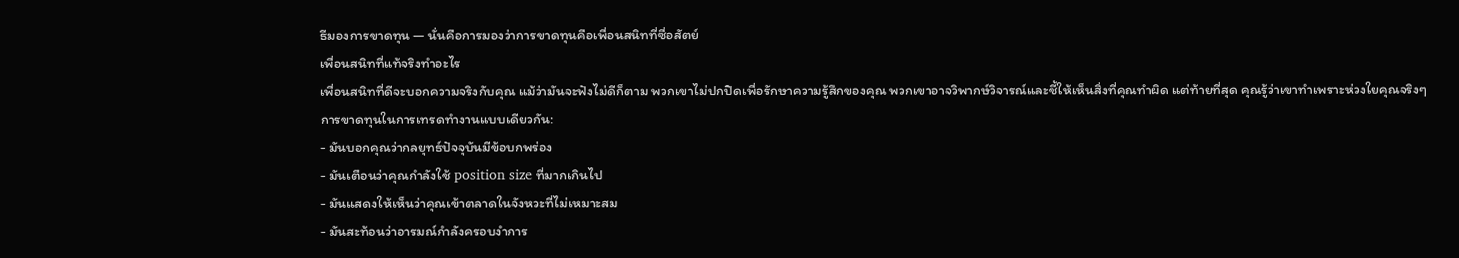ธีมองการขาดทุน — นั่นคือการมองว่าการขาดทุนคือเพื่อนสนิทที่ซื่อสัตย์
เพื่อนสนิทที่แท้จริงทำอะไร
เพื่อนสนิทที่ดีจะบอกความจริงกับคุณ แม้ว่ามันจะฟังไม่ดีก็ตาม พวกเขาไม่ปกปิดเพื่อรักษาความรู้สึกของคุณ พวกเขาอาจวิพากษ์วิจารณ์และชี้ให้เห็นสิ่งที่คุณทำผิด แต่ท้ายที่สุด คุณรู้ว่าเขาทำเพราะห่วงใยคุณจริงๆ
การขาดทุนในการเทรดทำงานแบบเดียวกัน:
- มันบอกคุณว่ากลยุทธ์ปัจจุบันมีข้อบกพร่อง
- มันเตือนว่าคุณกำลังใช้ position size ที่มากเกินไป
- มันแสดงให้เห็นว่าคุณเข้าตลาดในจังหวะที่ไม่เหมาะสม
- มันสะท้อนว่าอารมณ์กำลังครอบงำการ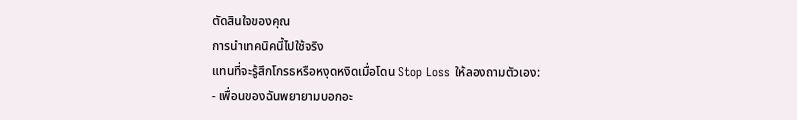ตัดสินใจของคุณ
การนำเทคนิคนี้ไปใช้จริง
แทนที่จะรู้สึกโกรธหรือหงุดหงิดเมื่อโดน Stop Loss ให้ลองถามตัวเอง:
- เพื่อนของฉันพยายามบอกอะ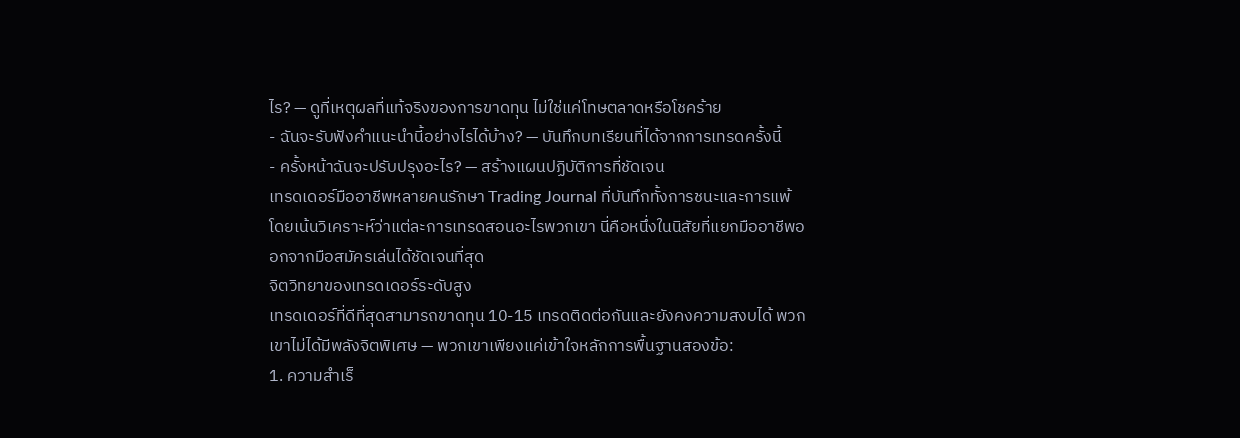ไร? — ดูที่เหตุผลที่แท้จริงของการขาดทุน ไม่ใช่แค่โทษตลาดหรือโชคร้าย
- ฉันจะรับฟังคำแนะนำนี้อย่างไรได้บ้าง? — บันทึกบทเรียนที่ได้จากการเทรดครั้งนี้
- ครั้งหน้าฉันจะปรับปรุงอะไร? — สร้างแผนปฏิบัติการที่ชัดเจน
เทรดเดอร์มืออาชีพหลายคนรักษา Trading Journal ที่บันทึกทั้งการชนะและการแพ้ โดยเน้นวิเคราะห์ว่าแต่ละการเทรดสอนอะไรพวกเขา นี่คือหนึ่งในนิสัยที่แยกมืออาชีพออกจากมือสมัครเล่นได้ชัดเจนที่สุด
จิตวิทยาของเทรดเดอร์ระดับสูง
เทรดเดอร์ที่ดีที่สุดสามารถขาดทุน 10-15 เทรดติดต่อกันและยังคงความสงบได้ พวกเขาไม่ได้มีพลังจิตพิเศษ — พวกเขาเพียงแค่เข้าใจหลักการพื้นฐานสองข้อ:
1. ความสำเร็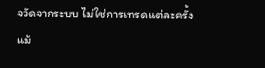จวัดจากระบบ ไม่ใช่การเทรดแต่ละครั้ง
แม้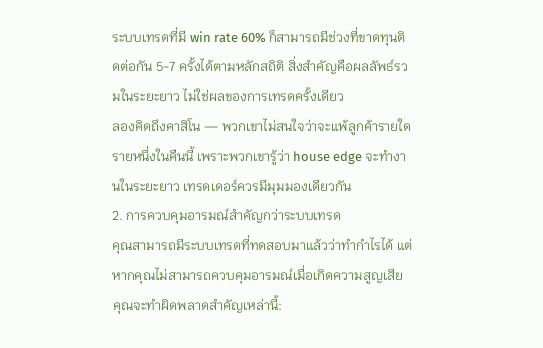ระบบเทรดที่มี win rate 60% ก็สามารถมีช่วงที่ขาดทุนติดต่อกัน 5-7 ครั้งได้ตามหลักสถิติ สิ่งสำคัญคือผลลัพธ์รวมในระยะยาว ไม่ใช่ผลของการเทรดครั้งเดียว
ลองคิดถึงคาสิโน — พวกเขาไม่สนใจว่าจะแพ้ลูกค้ารายใดรายหนึ่งในคืนนี้ เพราะพวกเขารู้ว่า house edge จะทำงานในระยะยาว เทรดเดอร์ควรมีมุมมองเดียวกัน
2. การควบคุมอารมณ์สำคัญกว่าระบบเทรด
คุณสามารถมีระบบเทรดที่ทดสอบมาแล้วว่าทำกำไรได้ แต่หากคุณไม่สามารถควบคุมอารมณ์เมื่อเกิดความสูญเสีย คุณจะทำผิดพลาดสำคัญเหล่านี้: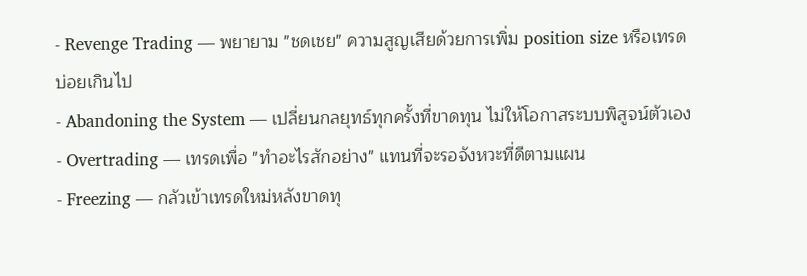- Revenge Trading — พยายาม "ชดเชย" ความสูญเสียด้วยการเพิ่ม position size หรือเทรดบ่อยเกินไป
- Abandoning the System — เปลี่ยนกลยุทธ์ทุกครั้งที่ขาดทุน ไม่ให้โอกาสระบบพิสูจน์ตัวเอง
- Overtrading — เทรดเพื่อ "ทำอะไรสักอย่าง" แทนที่จะรอจังหวะที่ดีตามแผน
- Freezing — กลัวเข้าเทรดใหม่หลังขาดทุ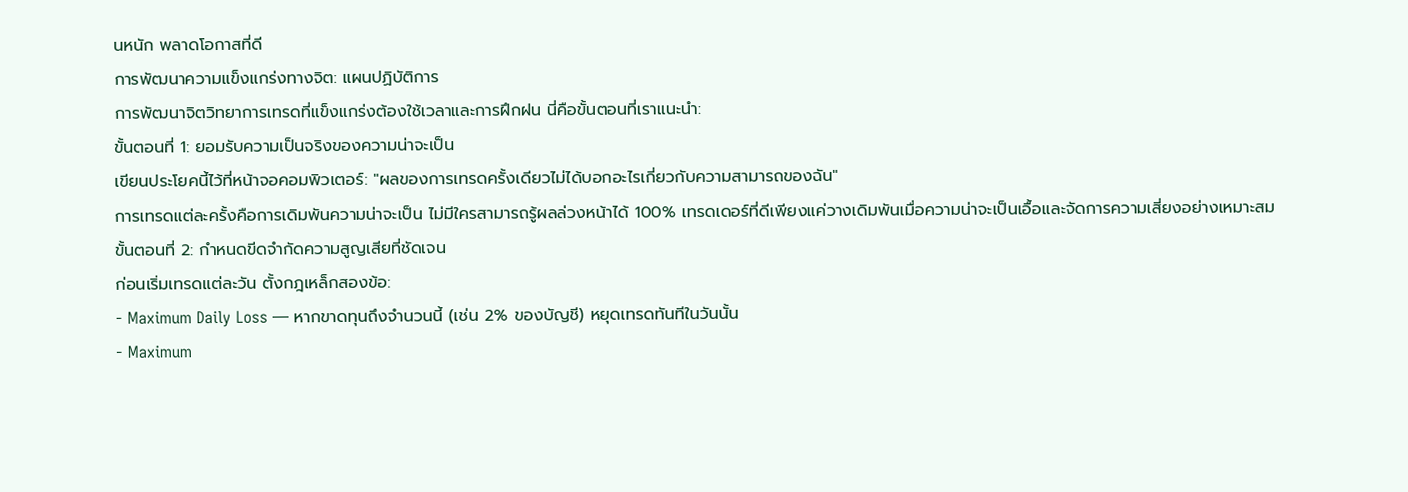นหนัก พลาดโอกาสที่ดี
การพัฒนาความแข็งแกร่งทางจิต: แผนปฏิบัติการ
การพัฒนาจิตวิทยาการเทรดที่แข็งแกร่งต้องใช้เวลาและการฝึกฝน นี่คือขั้นตอนที่เราแนะนำ:
ขั้นตอนที่ 1: ยอมรับความเป็นจริงของความน่าจะเป็น
เขียนประโยคนี้ไว้ที่หน้าจอคอมพิวเตอร์: "ผลของการเทรดครั้งเดียวไม่ได้บอกอะไรเกี่ยวกับความสามารถของฉัน"
การเทรดแต่ละครั้งคือการเดิมพันความน่าจะเป็น ไม่มีใครสามารถรู้ผลล่วงหน้าได้ 100% เทรดเดอร์ที่ดีเพียงแค่วางเดิมพันเมื่อความน่าจะเป็นเอื้อและจัดการความเสี่ยงอย่างเหมาะสม
ขั้นตอนที่ 2: กำหนดขีดจำกัดความสูญเสียที่ชัดเจน
ก่อนเริ่มเทรดแต่ละวัน ตั้งกฎเหล็กสองข้อ:
- Maximum Daily Loss — หากขาดทุนถึงจำนวนนี้ (เช่น 2% ของบัญชี) หยุดเทรดทันทีในวันนั้น
- Maximum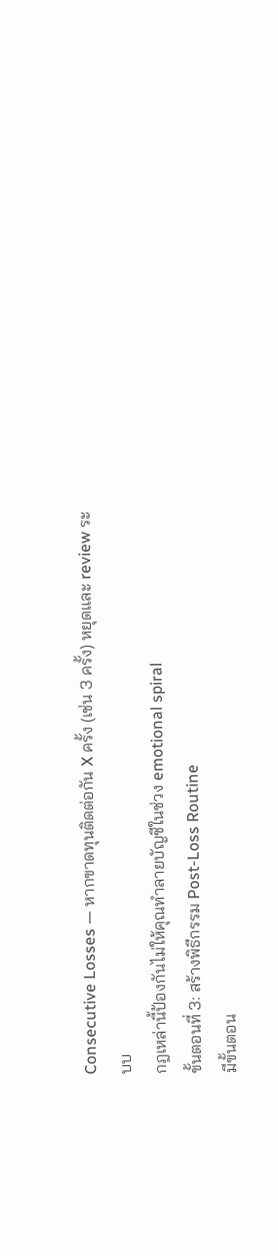Consecutive Losses — หากขาดทุนติดต่อกัน X ครั้ง (เช่น 3 ครั้ง) หยุดและ review ระบบ
กฎเหล่านี้ป้องกันไม่ให้คุณทำลายบัญชีในช่วง emotional spiral
ขั้นตอนที่ 3: สร้างพิธีกรรม Post-Loss Routine
มีขั้นตอน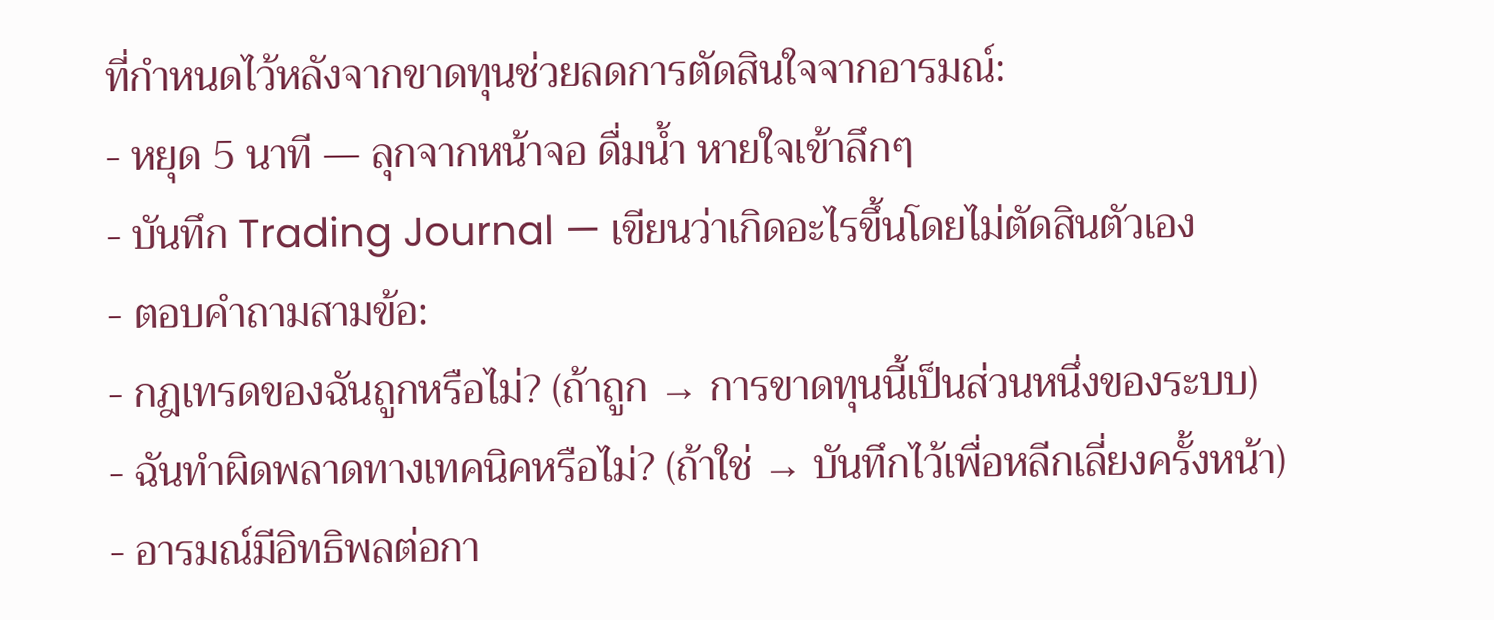ที่กำหนดไว้หลังจากขาดทุนช่วยลดการตัดสินใจจากอารมณ์:
- หยุด 5 นาที — ลุกจากหน้าจอ ดื่มน้ำ หายใจเข้าลึกๆ
- บันทึก Trading Journal — เขียนว่าเกิดอะไรขึ้นโดยไม่ตัดสินตัวเอง
- ตอบคำถามสามข้อ:
- กฎเทรดของฉันถูกหรือไม่? (ถ้าถูก → การขาดทุนนี้เป็นส่วนหนึ่งของระบบ)
- ฉันทำผิดพลาดทางเทคนิคหรือไม่? (ถ้าใช่ → บันทึกไว้เพื่อหลีกเลี่ยงครั้งหน้า)
- อารมณ์มีอิทธิพลต่อกา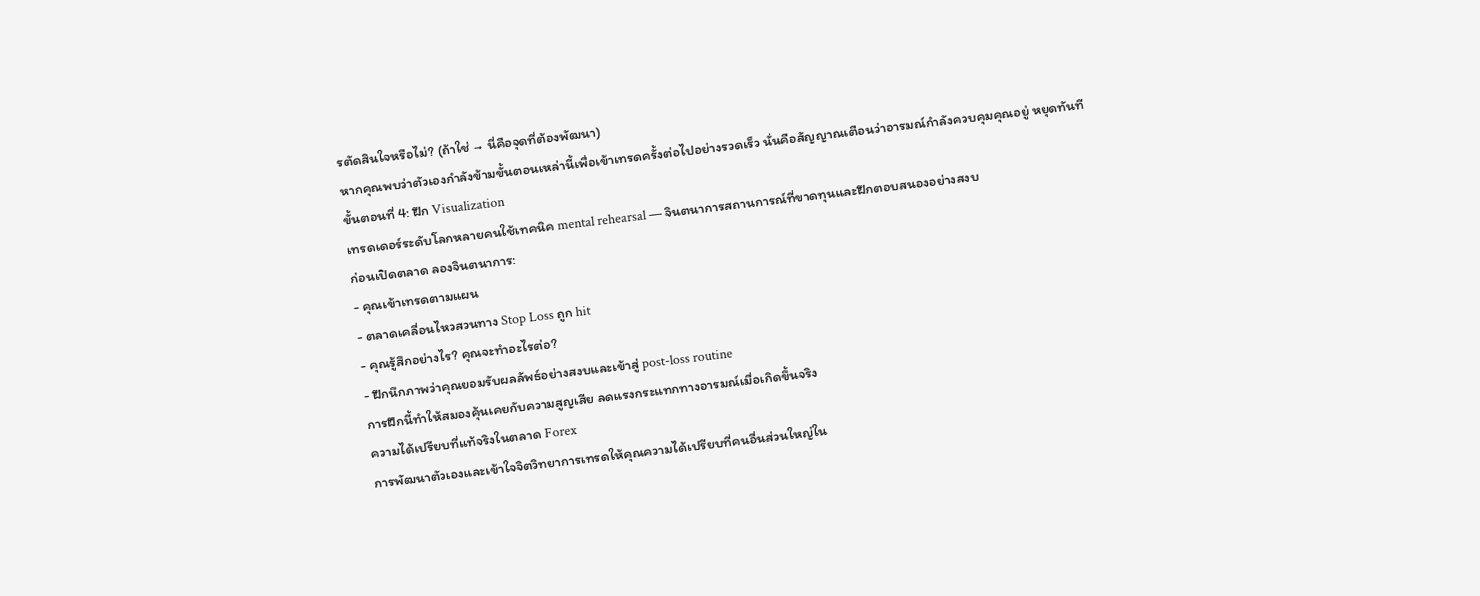รตัดสินใจหรือไม่? (ถ้าใช่ → นี่คือจุดที่ต้องพัฒนา)
หากคุณพบว่าตัวเองกำลังข้ามขั้นตอนเหล่านี้เพื่อเข้าเทรดครั้งต่อไปอย่างรวดเร็ว นั่นคือสัญญาณเตือนว่าอารมณ์กำลังควบคุมคุณอยู่ หยุดทันที
ขั้นตอนที่ 4: ฝึก Visualization
เทรดเดอร์ระดับโลกหลายคนใช้เทคนิค mental rehearsal — จินตนาการสถานการณ์ที่ขาดทุนและฝึกตอบสนองอย่างสงบ
ก่อนเปิดตลาด ลองจินตนาการ:
- คุณเข้าเทรดตามแผน
- ตลาดเคลื่อนไหวสวนทาง Stop Loss ถูก hit
- คุณรู้สึกอย่างไร? คุณจะทำอะไรต่อ?
- ฝึกนึกภาพว่าคุณยอมรับผลลัพธ์อย่างสงบและเข้าสู่ post-loss routine
การฝึกนี้ทำให้สมองคุ้นเคยกับความสูญเสีย ลดแรงกระแทกทางอารมณ์เมื่อเกิดขึ้นจริง
ความได้เปรียบที่แท้จริงในตลาด Forex
การพัฒนาตัวเองและเข้าใจจิตวิทยาการเทรดให้คุณความได้เปรียบที่คนอื่นส่วนใหญ่ใน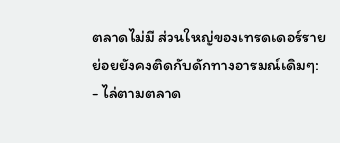ตลาดไม่มี ส่วนใหญ่ของเทรดเดอร์รายย่อยยังคงติดกับดักทางอารมณ์เดิมๆ:
- ไล่ตามตลาด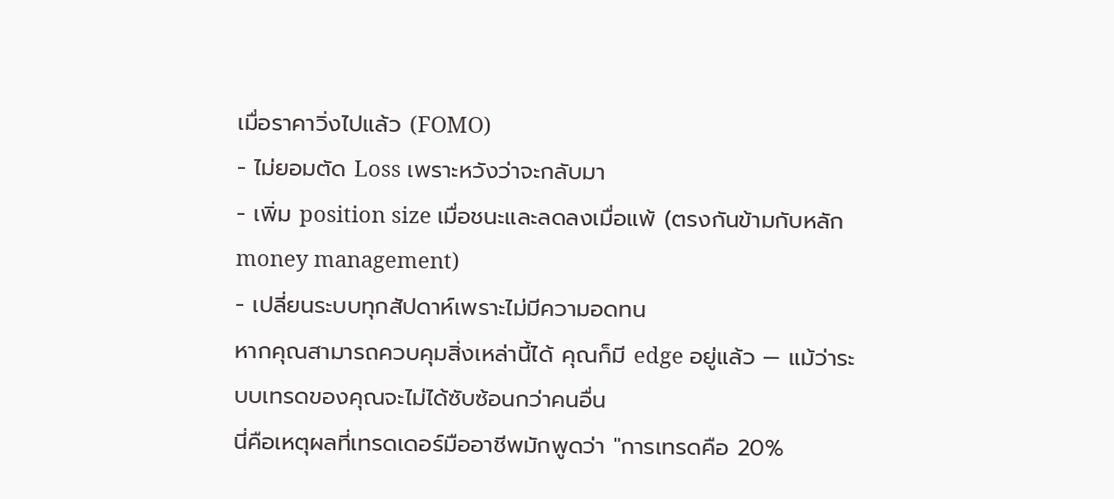เมื่อราคาวิ่งไปแล้ว (FOMO)
- ไม่ยอมตัด Loss เพราะหวังว่าจะกลับมา
- เพิ่ม position size เมื่อชนะและลดลงเมื่อแพ้ (ตรงกันข้ามกับหลัก money management)
- เปลี่ยนระบบทุกสัปดาห์เพราะไม่มีความอดทน
หากคุณสามารถควบคุมสิ่งเหล่านี้ได้ คุณก็มี edge อยู่แล้ว — แม้ว่าระบบเทรดของคุณจะไม่ได้ซับซ้อนกว่าคนอื่น
นี่คือเหตุผลที่เทรดเดอร์มืออาชีพมักพูดว่า "การเทรดคือ 20%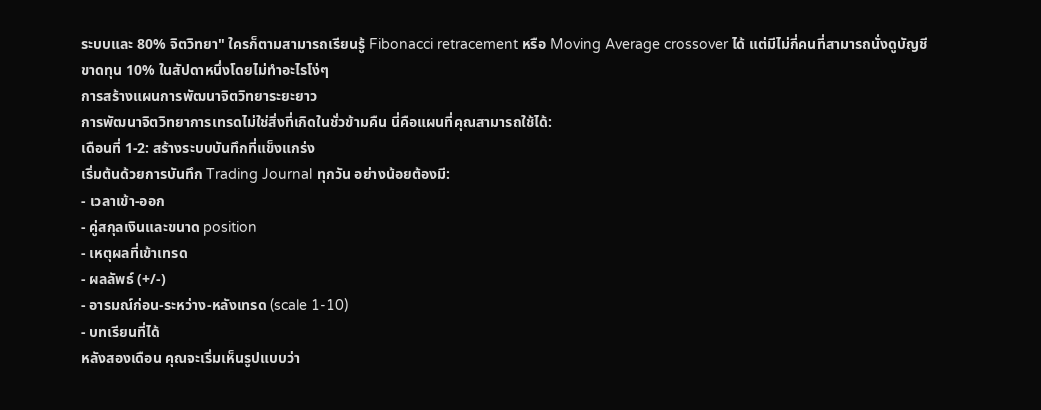ระบบและ 80% จิตวิทยา" ใครก็ตามสามารถเรียนรู้ Fibonacci retracement หรือ Moving Average crossover ได้ แต่มีไม่กี่คนที่สามารถนั่งดูบัญชีขาดทุน 10% ในสัปดาหนึ่งโดยไม่ทำอะไรโง่ๆ
การสร้างแผนการพัฒนาจิตวิทยาระยะยาว
การพัฒนาจิตวิทยาการเทรดไม่ใช่สิ่งที่เกิดในชั่วข้ามคืน นี่คือแผนที่คุณสามารถใช้ได้:
เดือนที่ 1-2: สร้างระบบบันทึกที่แข็งแกร่ง
เริ่มต้นด้วยการบันทึก Trading Journal ทุกวัน อย่างน้อยต้องมี:
- เวลาเข้า-ออก
- คู่สกุลเงินและขนาด position
- เหตุผลที่เข้าเทรด
- ผลลัพธ์ (+/-)
- อารมณ์ก่อน-ระหว่าง-หลังเทรด (scale 1-10)
- บทเรียนที่ได้
หลังสองเดือน คุณจะเริ่มเห็นรูปแบบว่า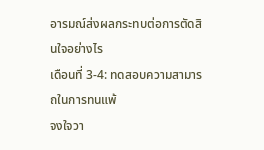อารมณ์ส่งผลกระทบต่อการตัดสินใจอย่างไร
เดือนที่ 3-4: ทดสอบความสามารถในการทนแพ้
จงใจวา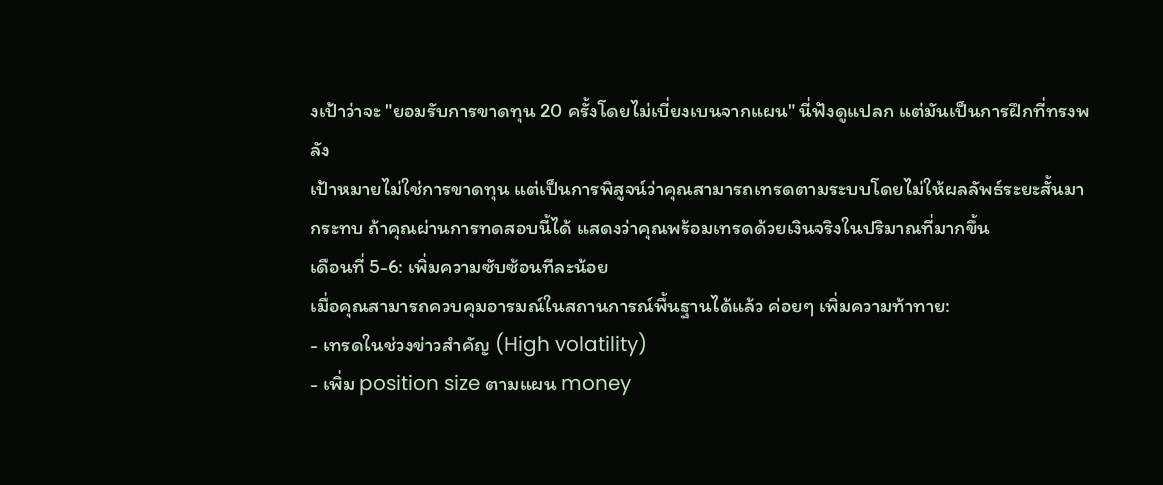งเป้าว่าจะ "ยอมรับการขาดทุน 20 ครั้งโดยไม่เบี่ยงเบนจากแผน" นี่ฟังดูแปลก แต่มันเป็นการฝึกที่ทรงพลัง
เป้าหมายไม่ใช่การขาดทุน แต่เป็นการพิสูจน์ว่าคุณสามารถเทรดตามระบบโดยไม่ให้ผลลัพธ์ระยะสั้นมากระทบ ถ้าคุณผ่านการทดสอบนี้ได้ แสดงว่าคุณพร้อมเทรดด้วยเงินจริงในปริมาณที่มากขึ้น
เดือนที่ 5-6: เพิ่มความซับซ้อนทีละน้อย
เมื่อคุณสามารถควบคุมอารมณ์ในสถานการณ์พื้นฐานได้แล้ว ค่อยๆ เพิ่มความท้าทาย:
- เทรดในช่วงข่าวสำคัญ (High volatility)
- เพิ่ม position size ตามแผน money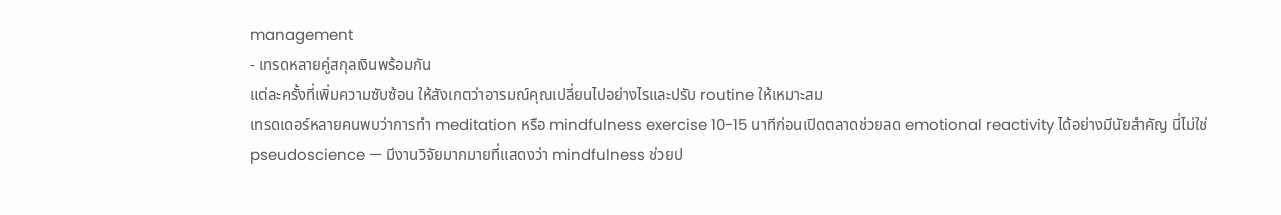management
- เทรดหลายคู่สกุลเงินพร้อมกัน
แต่ละครั้งที่เพิ่มความซับซ้อน ให้สังเกตว่าอารมณ์คุณเปลี่ยนไปอย่างไรและปรับ routine ให้เหมาะสม
เทรดเดอร์หลายคนพบว่าการทำ meditation หรือ mindfulness exercise 10-15 นาทีก่อนเปิดตลาดช่วยลด emotional reactivity ได้อย่างมีนัยสำคัญ นี่ไม่ใช่ pseudoscience — มีงานวิจัยมากมายที่แสดงว่า mindfulness ช่วยป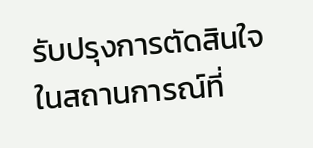รับปรุงการตัดสินใจในสถานการณ์ที่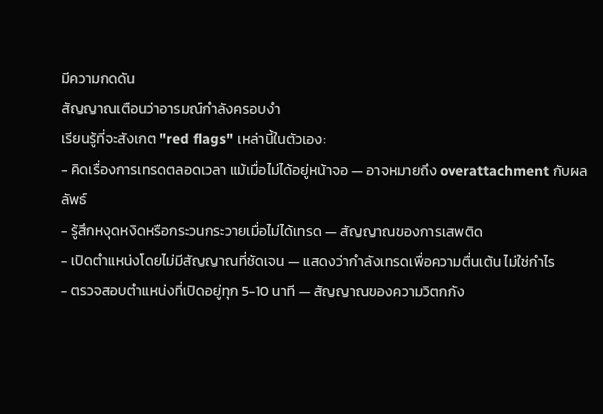มีความกดดัน
สัญญาณเตือนว่าอารมณ์กำลังครอบงำ
เรียนรู้ที่จะสังเกต "red flags" เหล่านี้ในตัวเอง:
- คิดเรื่องการเทรดตลอดเวลา แม้เมื่อไม่ได้อยู่หน้าจอ — อาจหมายถึง overattachment กับผลลัพธ์
- รู้สึกหงุดหงิดหรือกระวนกระวายเมื่อไม่ได้เทรด — สัญญาณของการเสพติด
- เปิดตำแหน่งโดยไม่มีสัญญาณที่ชัดเจน — แสดงว่ากำลังเทรดเพื่อความตื่นเต้น ไม่ใช่กำไร
- ตรวจสอบตำแหน่งที่เปิดอยู่ทุก 5-10 นาที — สัญญาณของความวิตกกัง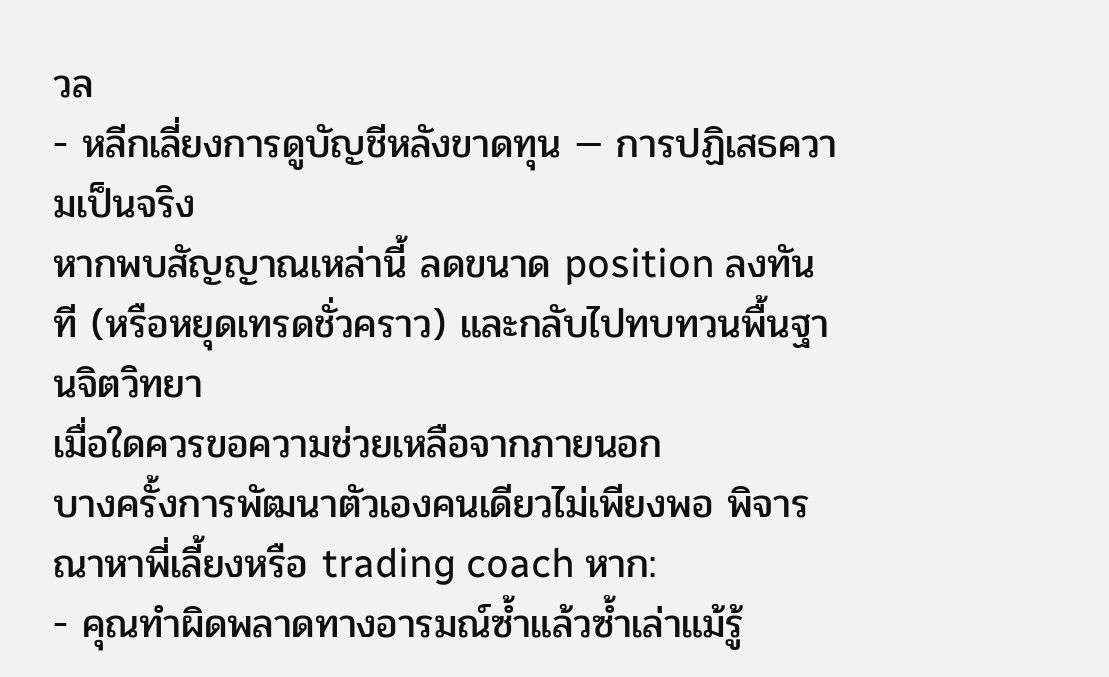วล
- หลีกเลี่ยงการดูบัญชีหลังขาดทุน — การปฏิเสธความเป็นจริง
หากพบสัญญาณเหล่านี้ ลดขนาด position ลงทันที (หรือหยุดเทรดชั่วคราว) และกลับไปทบทวนพื้นฐานจิตวิทยา
เมื่อใดควรขอความช่วยเหลือจากภายนอก
บางครั้งการพัฒนาตัวเองคนเดียวไม่เพียงพอ พิจารณาหาพี่เลี้ยงหรือ trading coach หาก:
- คุณทำผิดพลาดทางอารมณ์ซ้ำแล้วซ้ำเล่าแม้รู้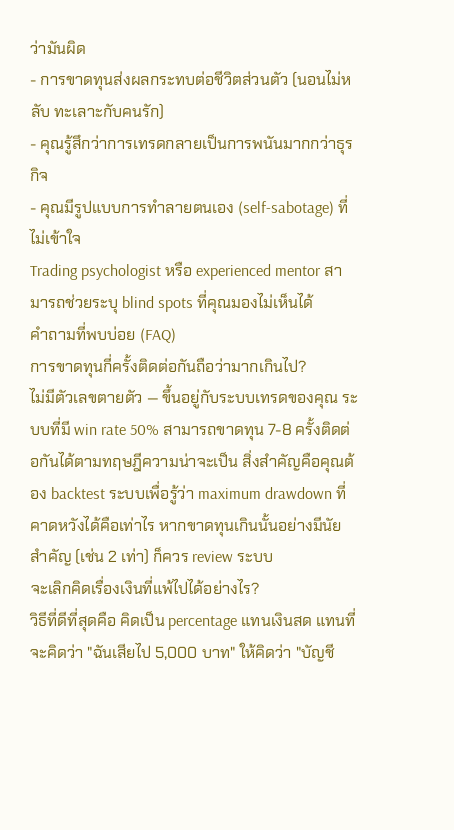ว่ามันผิด
- การขาดทุนส่งผลกระทบต่อชีวิตส่วนตัว (นอนไม่หลับ ทะเลาะกับคนรัก)
- คุณรู้สึกว่าการเทรดกลายเป็นการพนันมากกว่าธุรกิจ
- คุณมีรูปแบบการทำลายตนเอง (self-sabotage) ที่ไม่เข้าใจ
Trading psychologist หรือ experienced mentor สามารถช่วยระบุ blind spots ที่คุณมองไม่เห็นได้
คำถามที่พบบ่อย (FAQ)
การขาดทุนกี่ครั้งติดต่อกันถือว่ามากเกินไป?
ไม่มีตัวเลขตายตัว — ขึ้นอยู่กับระบบเทรดของคุณ ระบบที่มี win rate 50% สามารถขาดทุน 7-8 ครั้งติดต่อกันได้ตามทฤษฎีความน่าจะเป็น สิ่งสำคัญคือคุณต้อง backtest ระบบเพื่อรู้ว่า maximum drawdown ที่คาดหวังได้คือเท่าไร หากขาดทุนเกินนั้นอย่างมีนัยสำคัญ (เช่น 2 เท่า) ก็ควร review ระบบ
จะเลิกคิดเรื่องเงินที่แพ้ไปได้อย่างไร?
วิธีที่ดีที่สุดคือ คิดเป็น percentage แทนเงินสด แทนที่จะคิดว่า "ฉันเสียไป 5,000 บาท" ให้คิดว่า "บัญชี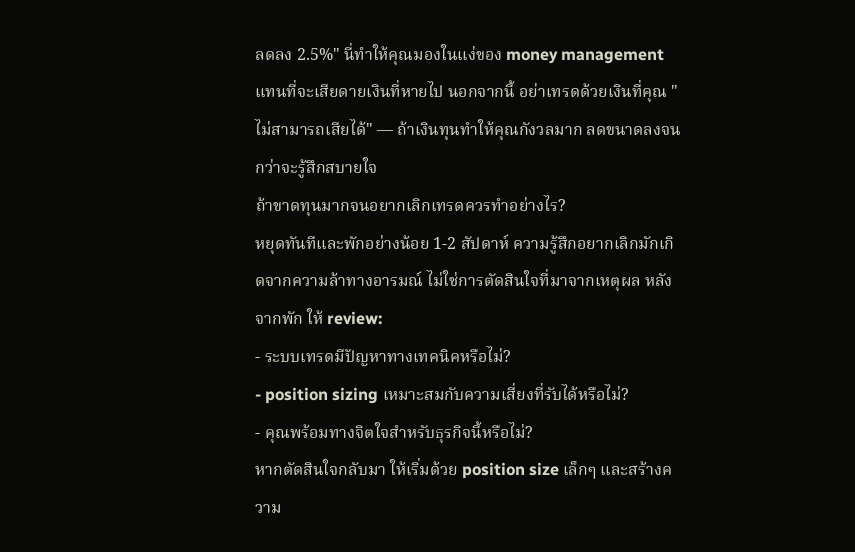ลดลง 2.5%" นี่ทำให้คุณมองในแง่ของ money management แทนที่จะเสียดายเงินที่หายไป นอกจากนี้ อย่าเทรดด้วยเงินที่คุณ "ไม่สามารถเสียได้" — ถ้าเงินทุนทำให้คุณกังวลมาก ลดขนาดลงจนกว่าจะรู้สึกสบายใจ
ถ้าขาดทุนมากจนอยากเลิกเทรดควรทำอย่างไร?
หยุดทันทีและพักอย่างน้อย 1-2 สัปดาห์ ความรู้สึกอยากเลิกมักเกิดจากความล้าทางอารมณ์ ไม่ใช่การตัดสินใจที่มาจากเหตุผล หลังจากพัก ให้ review:
- ระบบเทรดมีปัญหาทางเทคนิคหรือไม่?
- position sizing เหมาะสมกับความเสี่ยงที่รับได้หรือไม่?
- คุณพร้อมทางจิตใจสำหรับธุรกิจนี้หรือไม่?
หากตัดสินใจกลับมา ให้เริ่มด้วย position size เล็กๆ และสร้างความ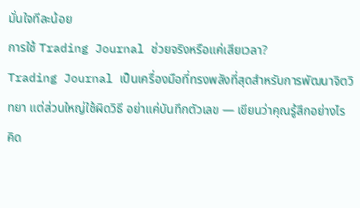มั่นใจทีละน้อย
การใช้ Trading Journal ช่วยจริงหรือแค่เสียเวลา?
Trading Journal เป็นเครื่องมือที่ทรงพลังที่สุดสำหรับการพัฒนาจิตวิทยา แต่ส่วนใหญ่ใช้ผิดวิธี อย่าแค่บันทึกตัวเลข — เขียนว่าคุณรู้สึกอย่างไร คิด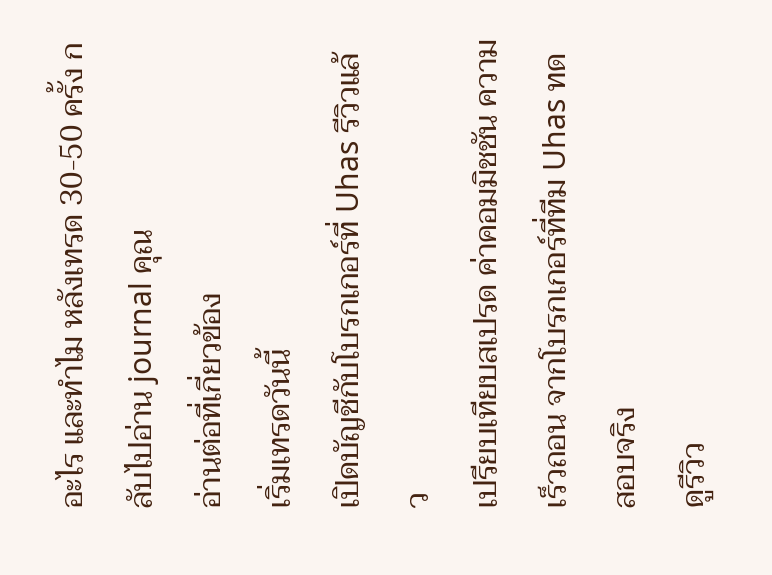อะไร และทำไม หลังเทรด 30-50 ครั้ง กลับไปอ่าน journal คุณ
อ่านต่อที่เกี่ยวข้อง
เริ่มเทรดวันนี้
เปิดบัญชีกับโบรกเกอร์ที่ Uhas รีวิวแล้ว
เปรียบเทียบสเปรด ค่าคอมมิชชัน ความเร็วถอน จากโบรกเกอร์ที่ทีม Uhas ทดสอบจริง
ดูรีวิว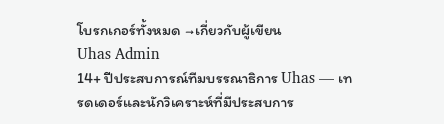โบรกเกอร์ทั้งหมด →เกี่ยวกับผู้เขียน
Uhas Admin
14+ ปีประสบการณ์ทีมบรรณาธิการ Uhas — เทรดเดอร์และนักวิเคราะห์ที่มีประสบการ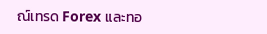ณ์เทรด Forex และทอ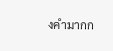งคำมากก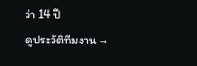ว่า 14 ปี
ดูประวัติทีมงาน →